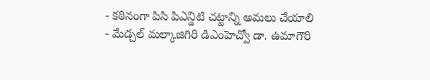- కఠినంగా పిసి పిఎన్డిటి చట్టాన్ని అమలు చేయాలి
- మేడ్చల్ మల్కాజిగిరి డిఎంహెచ్వో డా. ఉమాగౌరి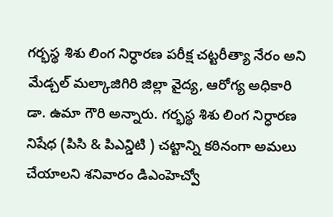గర్భస్థ శిశు లింగ నిర్ధారణ పరీక్ష చట్టరీత్యా నేరం అని మేడ్చల్ మల్కాజిగిరి జిల్లా వైద్య, ఆరోగ్య అధికారి డా. ఉమా గౌరి అన్నారు. గర్భస్థ శిశు లింగ నిర్ధారణ నిషేధ (పిసి & పిఎన్డిటి ) చట్టాన్ని కఠినంగా అమలు చేయాలని శనివారం డిఎంహెచ్వో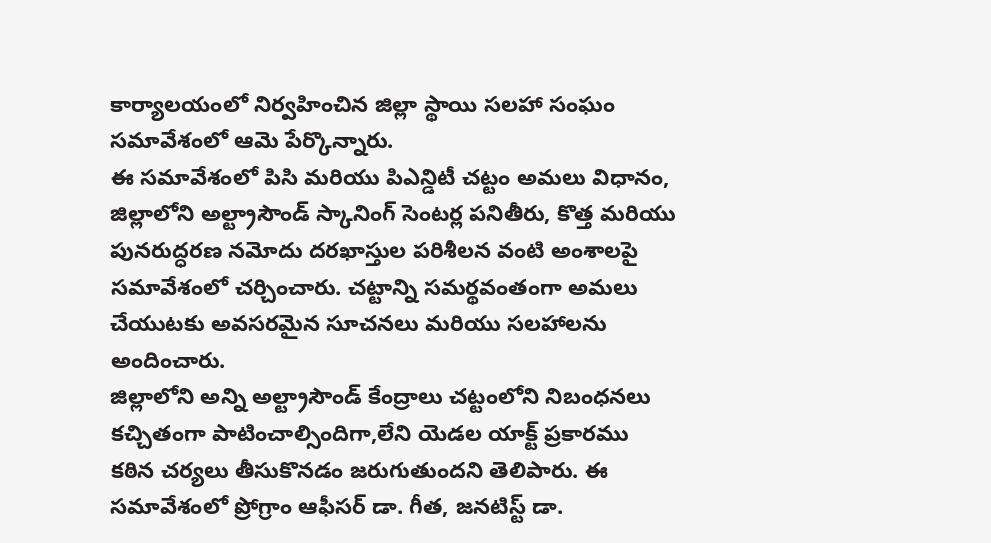కార్యాలయంలో నిర్వహించిన జిల్లా స్థాయి సలహా సంఘం సమావేశంలో ఆమె పేర్కొన్నారు.
ఈ సమావేశంలో పిసి మరియు పిఎన్డిటీ చట్టం అమలు విధానం, జిల్లాలోని అల్ట్రాసౌండ్ స్కానింగ్ సెంటర్ల పనితీరు, కొత్త మరియు పునరుద్ధరణ నమోదు దరఖాస్తుల పరిశీలన వంటి అంశాలపై సమావేశంలో చర్చించారు. చట్టాన్ని సమర్థవంతంగా అమలు చేయుటకు అవసరమైన సూచనలు మరియు సలహాలను అందించారు.
జిల్లాలోని అన్ని అల్ట్రాసౌండ్ కేంద్రాలు చట్టంలోని నిబంధనలు కచ్చితంగా పాటించాల్సిందిగా,లేని యెడల యాక్ట్ ప్రకారము కఠిన చర్యలు తీసుకొనడం జరుగుతుందని తెలిపారు. ఈ సమావేశంలో ప్రోగ్రాం ఆఫీసర్ డా. గీత, జనటిస్ట్ డా.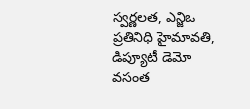స్వర్ణలత, ఎన్జిఒ ప్రతినిధి హైమావతి, డిప్యూటీ డెమో వసంత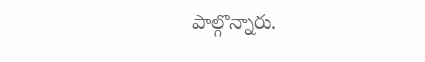పాల్గొన్నారు.